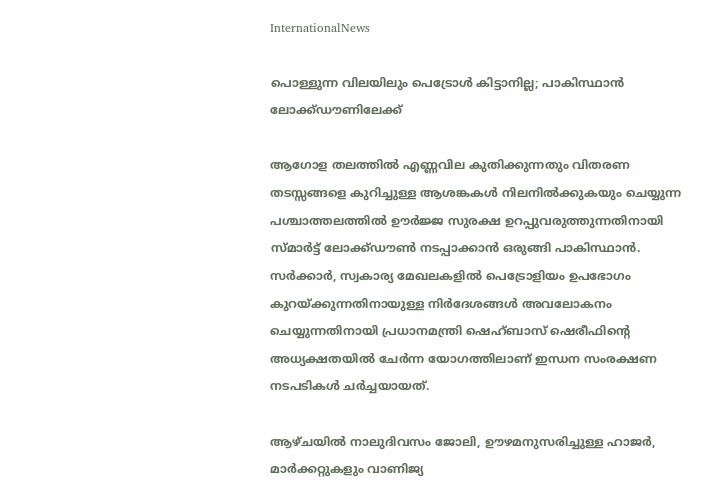InternationalNews

പൊള്ളുന്ന വിലയിലും പെട്രോള്‍ കിട്ടാനില്ല; പാകിസ്ഥാന്‍ ലോക്ക്ഡൗണിലേക്ക്

ആഗോള തലത്തില്‍ എണ്ണവില കുതിക്കുന്നതും വിതരണ തടസ്സങ്ങളെ കുറിച്ചുള്ള ആശങ്കകള്‍ നിലനില്‍ക്കുകയും ചെയ്യുന്ന പശ്ചാത്തലത്തില്‍ ഊര്‍ജ്ജ സുരക്ഷ ഉറപ്പുവരുത്തുന്നതിനായി സ്മാര്‍ട്ട് ലോക്ക്ഡൗണ്‍ നടപ്പാക്കാന്‍ ഒരുങ്ങി പാകിസ്ഥാന്‍. സര്‍ക്കാര്‍, സ്വകാര്യ മേഖലകളില്‍ പെട്രോളിയം ഉപഭോഗം കുറയ്ക്കുന്നതിനായുള്ള നിര്‍ദേശങ്ങള്‍ അവലോകനം ചെയ്യുന്നതിനായി പ്രധാനമന്ത്രി ഷെഹ്ബാസ് ഷെരീഫിന്റെ അധ്യക്ഷതയില്‍ ചേര്‍ന്ന യോഗത്തിലാണ് ഇന്ധന സംരക്ഷണ നടപടികള്‍ ചര്‍ച്ചയായത്.

ആഴ്ചയില്‍ നാലുദിവസം ജോലി, ഊഴമനുസരിച്ചുള്ള ഹാജര്‍, മാര്‍ക്കറ്റുകളും വാണിജ്യ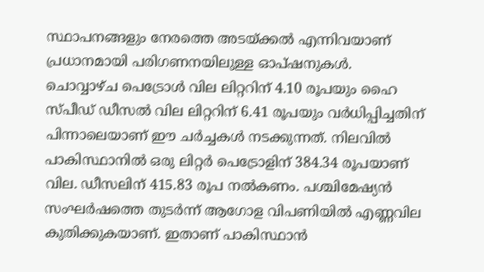സ്ഥാപനങ്ങളും നേരത്തെ അടയ്ക്കല്‍ എന്നിവയാണ് പ്രധാനമായി പരിഗണനയിലുള്ള ഓപ്ഷനുകള്‍. ചൊവ്വാഴ്ച പെട്രോള്‍ വില ലിറ്ററിന് 4.10 രൂപയും ഹൈ സ്പീഡ് ഡീസല്‍ വില ലിറ്ററിന് 6.41 രൂപയും വര്‍ധിപ്പിച്ചതിന് പിന്നാലെയാണ് ഈ ചര്‍ച്ചകള്‍ നടക്കുന്നത്. നിലവില്‍ പാകിസ്ഥാനില്‍ ഒരു ലിറ്റര്‍ പെട്രോളിന് 384.34 രൂപയാണ് വില. ഡീസലിന് 415.83 രൂപ നല്‍കണം. പശ്ചിമേഷ്യന്‍ സംഘര്‍ഷത്തെ തുടര്‍ന്ന് ആഗോള വിപണിയില്‍ എണ്ണവില കുതിക്കുകയാണ്. ഇതാണ് പാകിസ്ഥാന്‍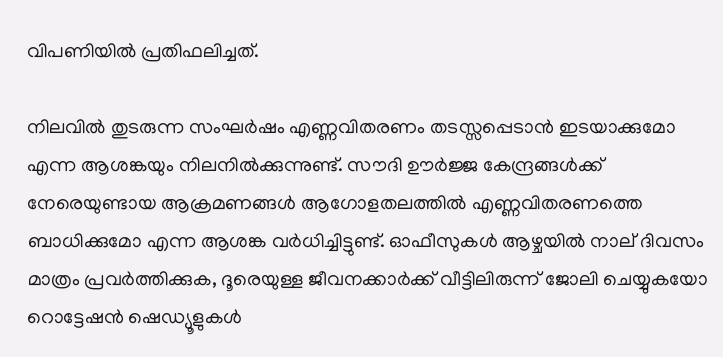വിപണിയില്‍ പ്രതിഫലിച്ചത്.

നിലവില്‍ തുടരുന്ന സംഘര്‍ഷം എണ്ണവിതരണം തടസ്സപ്പെടാന്‍ ഇടയാക്കുമോ എന്ന ആശങ്കയും നിലനില്‍ക്കുന്നുണ്ട്. സൗദി ഊര്‍ജ്ജ കേന്ദ്രങ്ങള്‍ക്ക് നേരെയുണ്ടായ ആക്രമണങ്ങള്‍ ആഗോളതലത്തില്‍ എണ്ണവിതരണത്തെ ബാധിക്കുമോ എന്ന ആശങ്ക വര്‍ധിച്ചിട്ടുണ്ട്. ഓഫീസുകള്‍ ആഴ്ചയില്‍ നാല് ദിവസം മാത്രം പ്രവര്‍ത്തിക്കുക, ദൂരെയുള്ള ജീവനക്കാര്‍ക്ക് വീട്ടിലിരുന്ന് ജോലി ചെയ്യുകയോ റൊട്ടേഷന്‍ ഷെഡ്യൂളുകള്‍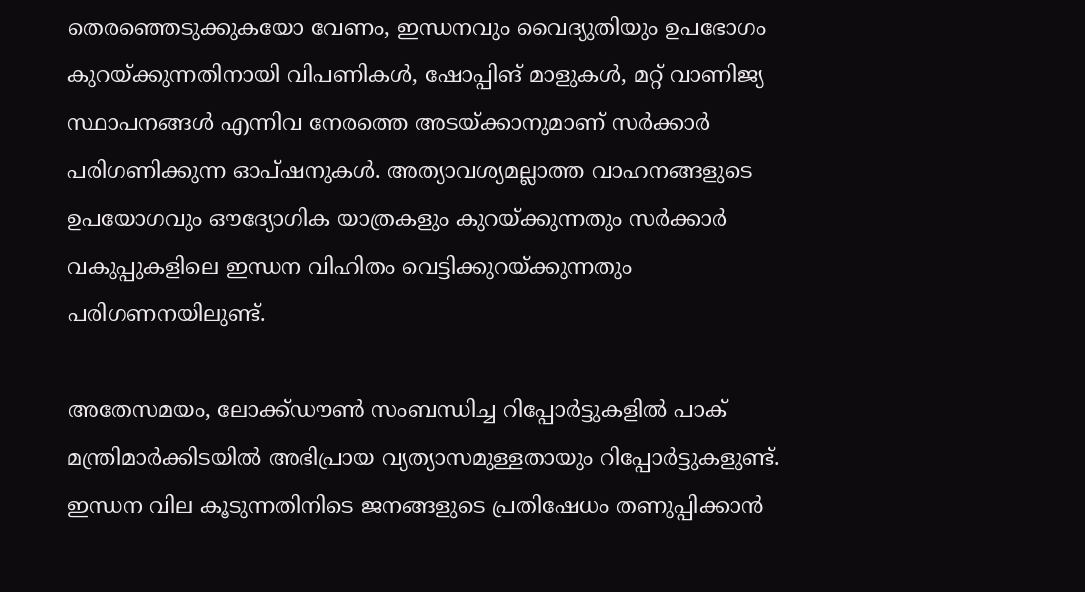തെരഞ്ഞെടുക്കുകയോ വേണം, ഇന്ധനവും വൈദ്യുതിയും ഉപഭോഗം കുറയ്ക്കുന്നതിനായി വിപണികള്‍, ഷോപ്പിങ് മാളുകള്‍, മറ്റ് വാണിജ്യ സ്ഥാപനങ്ങള്‍ എന്നിവ നേരത്തെ അടയ്ക്കാനുമാണ് സര്‍ക്കാര്‍ പരിഗണിക്കുന്ന ഓപ്ഷനുകള്‍. അത്യാവശ്യമല്ലാത്ത വാഹനങ്ങളുടെ ഉപയോഗവും ഔദ്യോഗിക യാത്രകളും കുറയ്ക്കുന്നതും സര്‍ക്കാര്‍ വകുപ്പുകളിലെ ഇന്ധന വിഹിതം വെട്ടിക്കുറയ്ക്കുന്നതും പരിഗണനയിലുണ്ട്.

അതേസമയം, ലോക്ക്ഡൗണ്‍ സംബന്ധിച്ച റിപ്പോര്‍ട്ടുകളില്‍ പാക് മന്ത്രിമാര്‍ക്കിടയില്‍ അഭിപ്രായ വ്യത്യാസമുള്ളതായും റിപ്പോര്‍ട്ടുകളുണ്ട്. ഇന്ധന വില കൂടുന്നതിനിടെ ജനങ്ങളുടെ പ്രതിഷേധം തണുപ്പിക്കാന്‍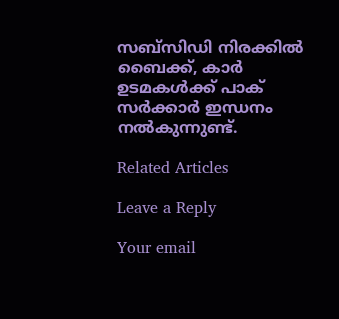സബ്‌സിഡി നിരക്കില്‍ ബൈക്ക്, കാര്‍ ഉടമകള്‍ക്ക് പാക് സര്‍ക്കാര്‍ ഇന്ധനം നല്‍കുന്നുണ്ട്.

Related Articles

Leave a Reply

Your email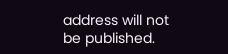address will not be published.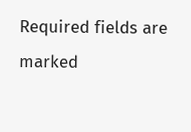Required fields are marked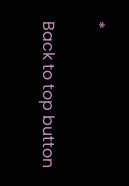*

Back to top button